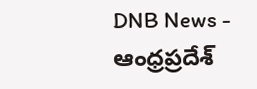DNB News - ఆంధ్రప్రదేశ్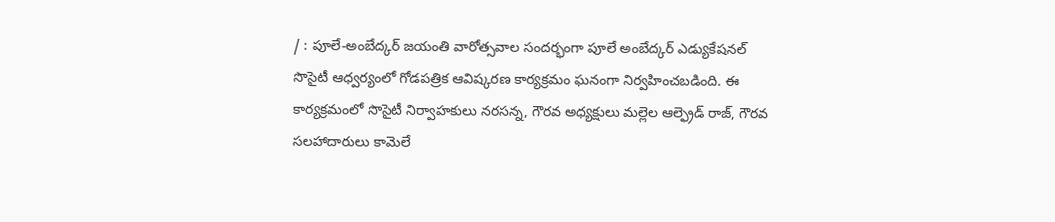/ : పూలే-అంబేద్కర్ జయంతి వారోత్సవాల సందర్భంగా పూలే అంబేద్కర్ ఎడ్యుకేషనల్ సొసైటీ ఆధ్వర్యంలో గోడపత్రిక ఆవిష్కరణ కార్యక్రమం ఘనంగా నిర్వహించబడింది. ఈ కార్యక్రమంలో సొసైటీ నిర్వాహకులు నరసన్న, గౌరవ అధ్యక్షులు మల్లెల ఆల్ఫ్రెడ్ రాజ్, గౌరవ సలహాదారులు కామెలే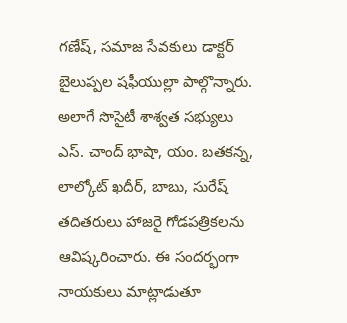గణేష్, సమాజ సేవకులు డాక్టర్ బైలుప్పల షఫీయుల్లా పాల్గొన్నారు. అలాగే సొసైటీ శాశ్వత సభ్యులు ఎస్. చాంద్ భాషా, యం. బతకన్న, లాల్కోట్ ఖదీర్, బాబు, సురేష్ తదితరులు హాజరై గోడపత్రికలను ఆవిష్కరించారు. ఈ సందర్భంగా నాయకులు మాట్లాడుతూ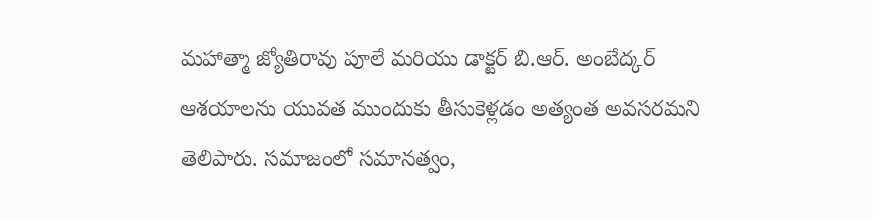మహాత్మా జ్యోతిరావు పూలే మరియు డాక్టర్ బి.ఆర్. అంబేద్కర్ ఆశయాలను యువత ముందుకు తీసుకెళ్లడం అత్యంత అవసరమని తెలిపారు. సమాజంలో సమానత్వం,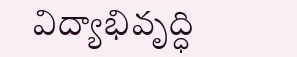విద్యాభివృద్ధి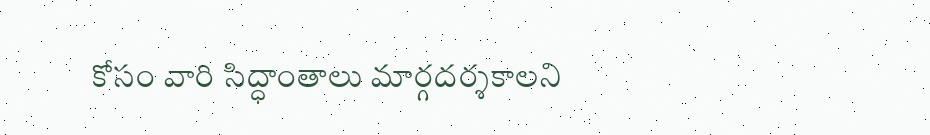కోసం వారి సిద్ధాంతాలు మార్గదర్శకాలని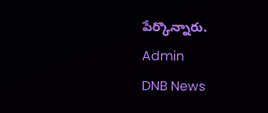పేర్కొన్నారు.
Admin
DNB News